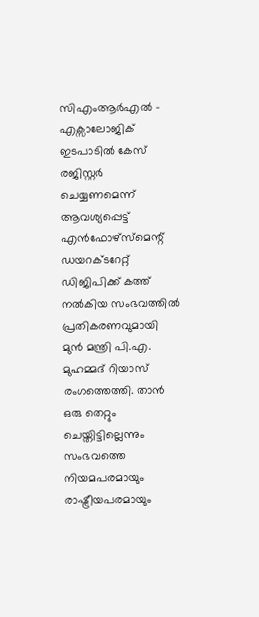സിഎംആർഎൽ – എക്സാലോജിക് ഇടപാടിൽ കേസ് രജിസ്റ്റർ ചെയ്യണമെന്ന് ആവശ്യപ്പെട്ട് എൻഫോഴ്സ്മെന്റ് ഡയറക്ടറേറ്റ് ഡിജിപിക്ക് കത്ത് നൽകിയ സംഭവത്തിൽ പ്രതികരണവുമായി മുൻ മന്ത്രി പി.എ. മുഹമ്മദ് റിയാസ് രംഗത്തെത്തി. താൻ ഒരു തെറ്റും ചെയ്തിട്ടില്ലെന്നും സംഭവത്തെ നിയമപരമായും രാഷ്ട്രീയപരമായും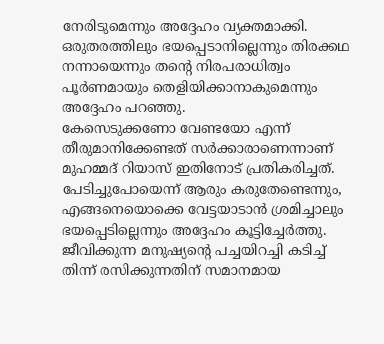നേരിടുമെന്നും അദ്ദേഹം വ്യക്തമാക്കി. ഒരുതരത്തിലും ഭയപ്പെടാനില്ലെന്നും തിരക്കഥ നന്നായെന്നും തന്റെ നിരപരാധിത്വം പൂർണമായും തെളിയിക്കാനാകുമെന്നും അദ്ദേഹം പറഞ്ഞു.
കേസെടുക്കണോ വേണ്ടയോ എന്ന് തീരുമാനിക്കേണ്ടത് സർക്കാരാണെന്നാണ് മുഹമ്മദ് റിയാസ് ഇതിനോട് പ്രതികരിച്ചത്. പേടിച്ചുപോയെന്ന് ആരും കരുതേണ്ടെന്നും, എങ്ങനെയൊക്കെ വേട്ടയാടാൻ ശ്രമിച്ചാലും ഭയപ്പെടില്ലെന്നും അദ്ദേഹം കൂട്ടിച്ചേർത്തു. ജീവിക്കുന്ന മനുഷ്യന്റെ പച്ചയിറച്ചി കടിച്ച് തിന്ന് രസിക്കുന്നതിന് സമാനമായ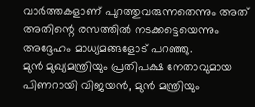വാർത്തകളാണ് പുറത്തുവരുന്നതെന്നും അത് അതിന്റെ രസത്തിൽ നടക്കട്ടെയെന്നും അദ്ദേഹം മാധ്യമങ്ങളോട് പറഞ്ഞു.
മുൻ മുഖ്യമന്ത്രിയും പ്രതിപക്ഷ നേതാവുമായ പിണറായി വിജയൻ, മുൻ മന്ത്രിയും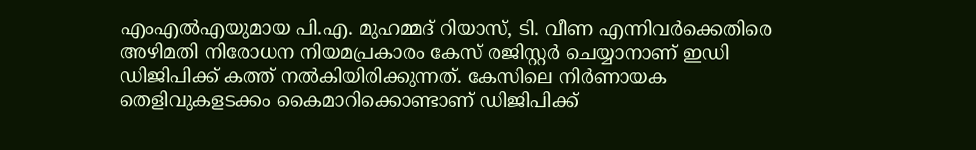എംഎൽഎയുമായ പി.എ. മുഹമ്മദ് റിയാസ്, ടി. വീണ എന്നിവർക്കെതിരെ അഴിമതി നിരോധന നിയമപ്രകാരം കേസ് രജിസ്റ്റർ ചെയ്യാനാണ് ഇഡി ഡിജിപിക്ക് കത്ത് നൽകിയിരിക്കുന്നത്. കേസിലെ നിർണായക തെളിവുകളടക്കം കൈമാറിക്കൊണ്ടാണ് ഡിജിപിക്ക്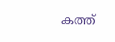കത്ത്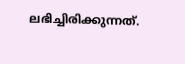ലഭിച്ചിരിക്കുന്നത്.